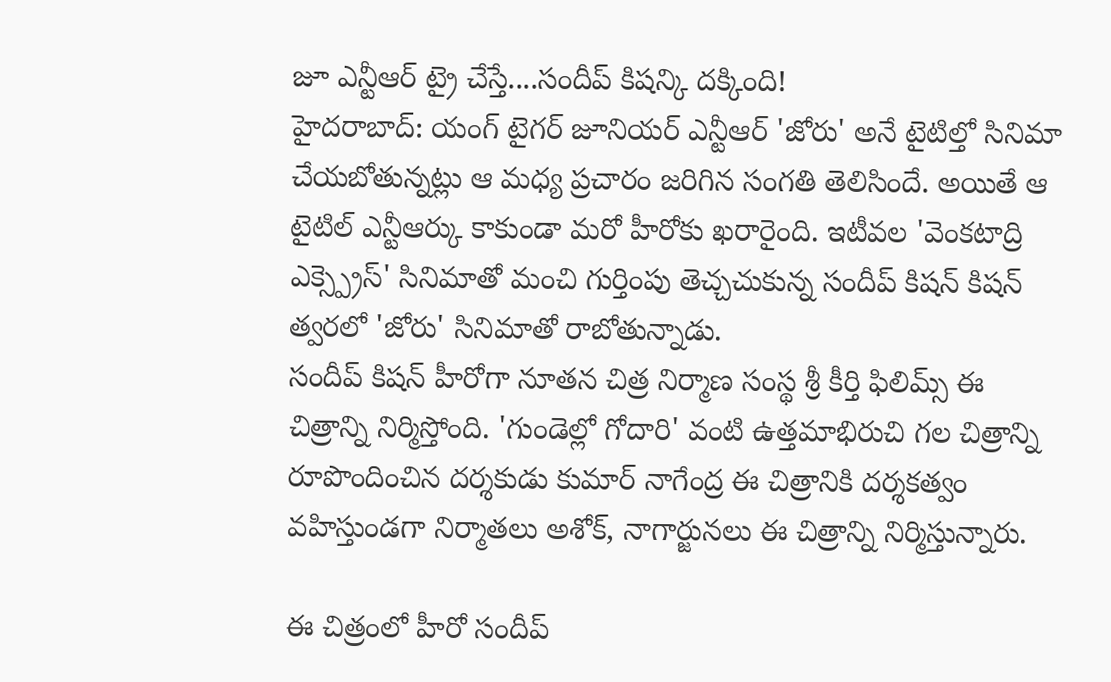జూ ఎన్టీఆర్ ట్రై చేస్తే....సందీప్ కిషన్కి దక్కింది!
హైదరాబాద్: యంగ్ టైగర్ జూనియర్ ఎన్టీఆర్ 'జోరు' అనే టైటిల్తో సినిమా చేయబోతున్నట్లు ఆ మధ్య ప్రచారం జరిగిన సంగతి తెలిసిందే. అయితే ఆ టైటిల్ ఎన్టీఆర్కు కాకుండా మరో హీరోకు ఖరారైంది. ఇటీవల 'వెంకటాద్రి ఎక్స్ప్రెస్' సినిమాతో మంచి గుర్తింపు తెచ్చచుకున్న సందీప్ కిషన్ కిషన్ త్వరలో 'జోరు' సినిమాతో రాబోతున్నాడు.
సందీప్ కిషన్ హీరోగా నూతన చిత్ర నిర్మాణ సంస్థ శ్రీ కీర్తి ఫిలిమ్స్ ఈ చిత్రాన్ని నిర్మిస్తోంది. 'గుండెల్లో గోదారి' వంటి ఉత్తమాభిరుచి గల చిత్రాన్ని రూపొందించిన దర్శకుడు కుమార్ నాగేంద్ర ఈ చిత్రానికి దర్శకత్వం వహిస్తుండగా నిర్మాతలు అశోక్, నాగార్జునలు ఈ చిత్రాన్ని నిర్మిస్తున్నారు.

ఈ చిత్రంలో హీరో సందీప్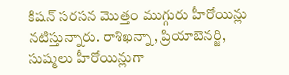కిషన్ సరసన మొత్తం ముగ్గురు హీరోయిన్లు నటిస్తున్నారు. రాశిఖన్నా, ప్రియాబెనర్జి, సుష్మలు హీరోయిన్లుగా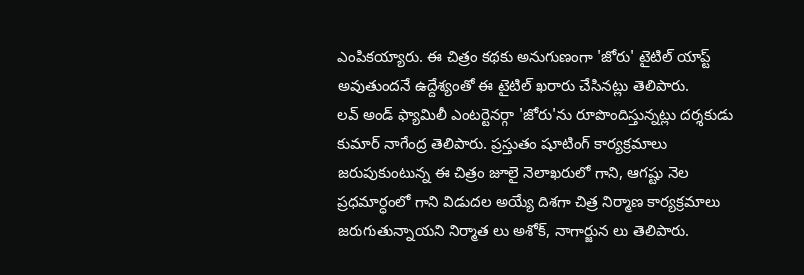ఎంపికయ్యారు. ఈ చిత్రం కథకు అనుగుణంగా 'జోరు' టైటిల్ యాప్ట్ అవుతుందనే ఉద్దేశ్యంతో ఈ టైటిల్ ఖరారు చేసినట్లు తెలిపారు.
లవ్ అండ్ ఫ్యామిలీ ఎంటర్టెనర్గా 'జోరు'ను రూపొందిస్తున్నట్లు దర్శకుడు కుమార్ నాగేంద్ర తెలిపారు. ప్రస్తుతం షూటింగ్ కార్యక్రమాలు జరుపుకుంటున్న ఈ చిత్రం జూలై నెలాఖరులో గాని, ఆగష్టు నెల ప్రధమార్ధంలో గాని విడుదల అయ్యే దిశగా చిత్ర నిర్మాణ కార్యక్రమాలు జరుగుతున్నాయని నిర్మాత లు అశోక్, నాగార్జున లు తెలిపారు.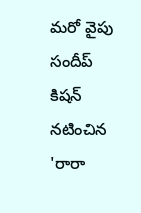మరో వైపు సందీప్ కిషన్ నటించిన 'రారా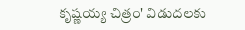కృష్ణయ్య చిత్రం' విడుదలకు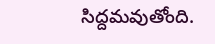సిద్దమవుతోంది.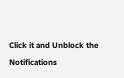Click it and Unblock the Notifications